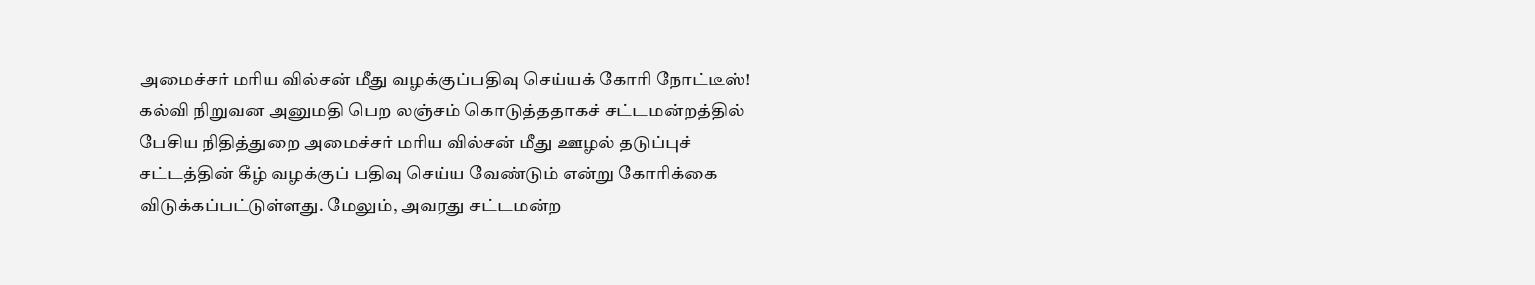அமைச்சர் மரிய வில்சன் மீது வழக்குப்பதிவு செய்யக் கோரி நோட்டீஸ்!
கல்வி நிறுவன அனுமதி பெற லஞ்சம் கொடுத்ததாகச் சட்டமன்றத்தில் பேசிய நிதித்துறை அமைச்சர் மரிய வில்சன் மீது ஊழல் தடுப்புச் சட்டத்தின் கீழ் வழக்குப் பதிவு செய்ய வேண்டும் என்று கோரிக்கை விடுக்கப்பட்டுள்ளது. மேலும், அவரது சட்டமன்ற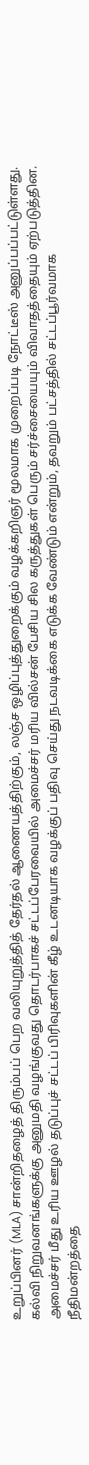உறுப்பினர் (MLA) சான்றிதழைத் திரும்பப் பெற வலியுறுத்தித் தேர்தல் ஆணையத்திற்கும், லஞ்ச ஒழிப்புத்துறைக்கும் வழக்கறிஞர் மூலமாக முறைப்படி நோட்டீஸ் அனுப்பப்பட்டுள்ளது.
கல்வி நிறுவனங்களுக்கு அனுமதி வழங்குவது தொடர்பாகச் சட்டப்பேரவையில் அமைச்சர் மரிய வில்சன் பேசிய சில கருத்துகள் பெரும் சர்ச்சையையும் விவாதத்தையும் ஏற்படுத்தின.
அமைச்சர் மீது உரிய ஊழல் தடுப்புச் சட்டப் பிரிவுகளின் கீழ் உடனடியாக வழக்குப் பதிவு செய்து நடவடிக்கை எடுக்க வேண்டும் என்றும், தவறும் பட்சத்தில் சட்டப்பூர்வமாக நீதிமன்றத்தை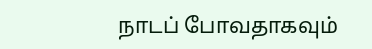நாடப் போவதாகவும்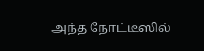அந்த நோட்டீஸில்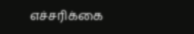எச்சரிக்கை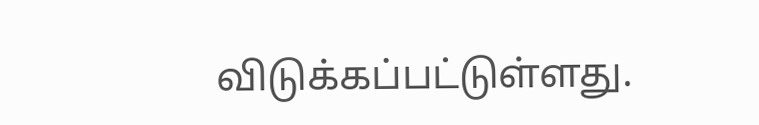விடுக்கப்பட்டுள்ளது.